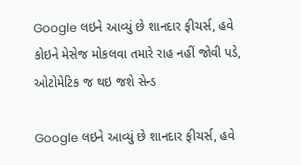Google લઇને આવ્યું છે શાનદાર ફીચર્સ, હવે કોઇને મેસેજ મોકલવા તમારે રાહ નહીં જોવી પડે, ઓટોમેટિક જ થઇ જશે સેન્ડ

Google લઇને આવ્યું છે શાનદાર ફીચર્સ, હવે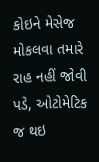કોઇને મેસેજ મોકલવા તમારે રાહ નહીં જોવી પડે, ઓટોમેટિક જ થઇ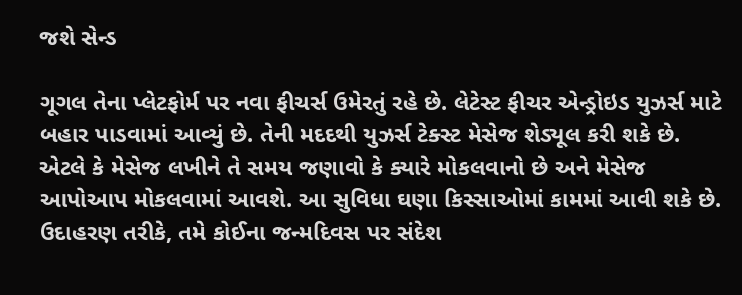જશે સેન્ડ

ગૂગલ તેના પ્લેટફોર્મ પર નવા ફીચર્સ ઉમેરતું રહે છે. લેટેસ્ટ ફીચર એન્ડ્રોઇડ યુઝર્સ માટે બહાર પાડવામાં આવ્યું છે. તેની મદદથી યુઝર્સ ટેક્સ્ટ મેસેજ શેડ્યૂલ કરી શકે છે. એટલે કે મેસેજ લખીને તે સમય જણાવો કે ક્યારે મોકલવાનો છે અને મેસેજ આપોઆપ મોકલવામાં આવશે. આ સુવિધા ઘણા કિસ્સાઓમાં કામમાં આવી શકે છે. ઉદાહરણ તરીકે, તમે કોઈના જન્મદિવસ પર સંદેશ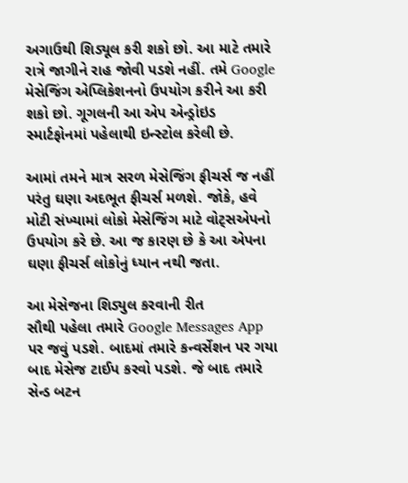અગાઉથી શિડ્યૂલ કરી શકો છો. આ માટે તમારે રાત્રે જાગીને રાહ જોવી પડશે નહીં. તમે Google મેસેજિંગ એપ્લિકેશનનો ઉપયોગ કરીને આ કરી શકો છો. ગૂગલની આ એપ એન્ડ્રોઇડ સ્માર્ટફોનમાં પહેલાથી ઇન્સ્ટોલ કરેલી છે.

આમાં તમને માત્ર સરળ મેસેજિંગ ફીચર્સ જ નહીં પરંતુ ઘણા અદભૂત ફીચર્સ મળશે. જોકે, હવે મોટી સંખ્યામાં લોકો મેસેજિંગ માટે વોટ્સએપનો ઉપયોગ કરે છે. આ જ કારણ છે કે આ એપના ઘણા ફીચર્સ લોકોનું ધ્યાન નથી જતા.

આ મેસેજના શિડ્યુલ કરવાની રીત
સૌથી પહેલા તમારે Google Messages App  પર જવું પડશે. બાદમાં તમારે કન્વર્સેશન પર ગયા બાદ મેસેજ ટાઈપ કરવો પડશે. જે બાદ તમારે સેન્ડ બટન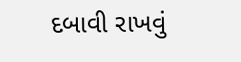દબાવી રાખવું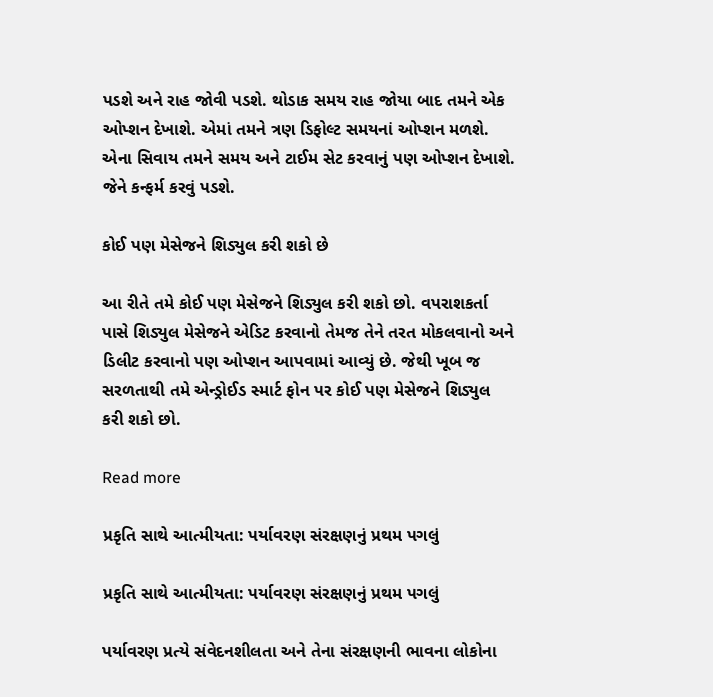પડશે અને રાહ જોવી પડશે. થોડાક સમય રાહ જોયા બાદ તમને એક ઓપ્શન દેખાશે. એમાં તમને ત્રણ ડિફોલ્ટ સમયનાં ઓપ્શન મળશે. એના સિવાય તમને સમય અને ટાઈમ સેટ કરવાનું પણ ઓપ્શન દેખાશે. જેને કન્ફર્મ કરવું પડશે.

કોઈ પણ મેસેજને શિડ્યુલ કરી શકો છે

આ રીતે તમે કોઈ પણ મેસેજને શિડ્યુલ કરી શકો છો. વપરાશકર્તા પાસે શિડ્યુલ મેસેજને એડિટ કરવાનો તેમજ તેને તરત મોકલવાનો અને ડિલીટ કરવાનો પણ ઓપ્શન આપવામાં આવ્યું છે. જેથી ખૂબ જ સરળતાથી તમે એન્ડ્રોઈડ સ્માર્ટ ફોન પર કોઈ પણ મેસેજને શિડ્યુલ કરી શકો છો.

Read more

પ્રકૃતિ સાથે આત્મીયતા: પર્યાવરણ સંરક્ષણનું પ્રથમ પગલું

પ્રકૃતિ સાથે આત્મીયતા: પર્યાવરણ સંરક્ષણનું પ્રથમ પગલું

પર્યાવરણ પ્રત્યે સંવેદનશીલતા અને તેના સંરક્ષણની ભાવના લોકોના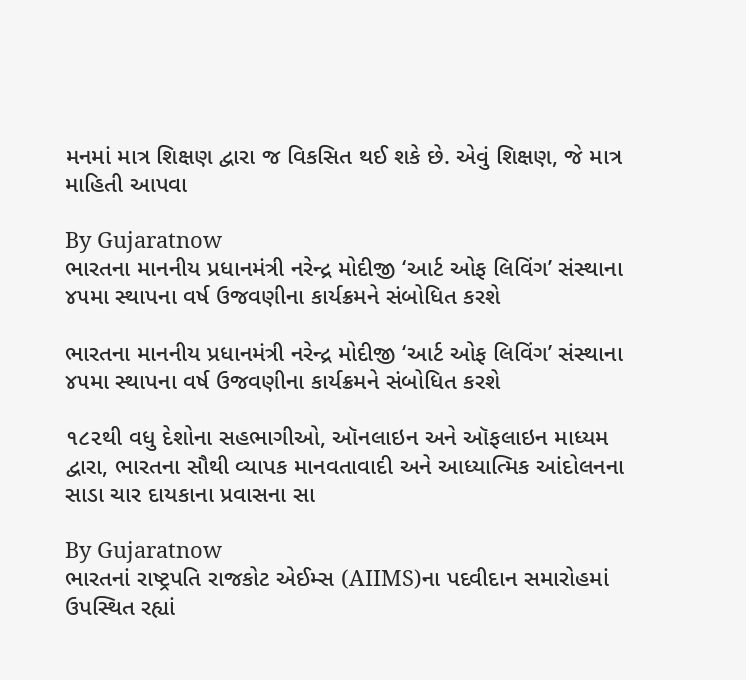મનમાં માત્ર શિક્ષણ દ્વારા જ વિકસિત થઈ શકે છે. એવું શિક્ષણ, જે માત્ર માહિતી આપવા

By Gujaratnow
ભારતના માનનીય પ્રધાનમંત્રી નરેન્દ્ર મોદીજી ‘આર્ટ ઓફ લિવિંગ’ સંસ્થાના ૪૫મા સ્થાપના વર્ષ ઉજવણીના કાર્યક્રમને સંબોધિત કરશે

ભારતના માનનીય પ્રધાનમંત્રી નરેન્દ્ર મોદીજી ‘આર્ટ ઓફ લિવિંગ’ સંસ્થાના ૪૫મા સ્થાપના વર્ષ ઉજવણીના કાર્યક્રમને સંબોધિત કરશે

૧૮૨થી વધુ દેશોના સહભાગીઓ, ઑનલાઇન અને ઑફલાઇન માધ્યમ દ્વારા, ભારતના સૌથી વ્યાપક માનવતાવાદી અને આધ્યાત્મિક આંદોલનના સાડા ચાર દાયકાના પ્રવાસના સા

By Gujaratnow
ભારતનાં રાષ્ટ્રપતિ રાજકોટ એઈમ્સ (AIIMS)ના પદવીદાન સમારોહમાં ઉપસ્થિત રહ્યાં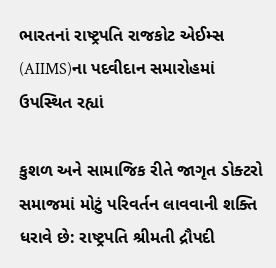ભારતનાં રાષ્ટ્રપતિ રાજકોટ એઈમ્સ (AIIMS)ના પદવીદાન સમારોહમાં ઉપસ્થિત રહ્યાં

કુશળ અને સામાજિક રીતે જાગૃત ડોક્ટરો સમાજમાં મોટું પરિવર્તન લાવવાની શક્તિ ધરાવે છે: રાષ્ટ્રપતિ શ્રીમતી દ્રૌપદી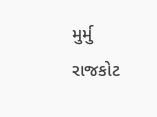મુર્મુ રાજકોટ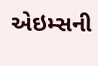એઇમ્સની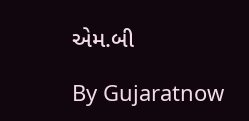એમ.બી

By Gujaratnow